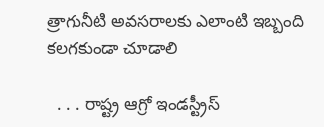త్రాగునీటి అవసరాలకు ఎలాంటి ఇబ్బంది కలగకుండా చూడాలి

  . . . రాష్ట్ర ఆగ్రో ఇండస్ట్రీస్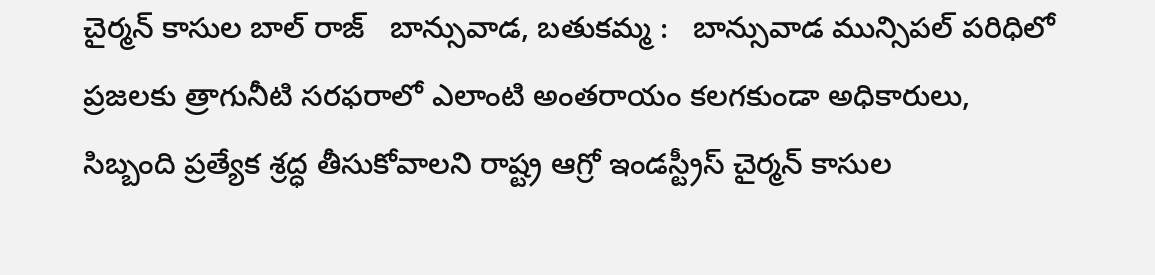చైర్మన్ కాసుల బాల్ రాజ్   బాన్సువాడ, బతుకమ్మ :   బాన్సువాడ మున్సిపల్ పరిధిలో ప్రజలకు త్రాగునీటి సరఫరాలో ఎలాంటి అంతరాయం కలగకుండా అధికారులు, సిబ్బంది ప్రత్యేక శ్రద్ధ తీసుకోవాలని రాష్ట్ర ఆగ్రో ఇండస్ట్రీస్ చైర్మన్ కాసుల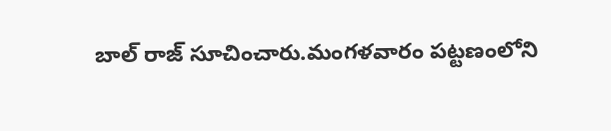బాల్ రాజ్ సూచించారు.మంగళవారం పట్టణంలోని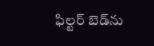ఫిల్టర్ బెడ్‌ను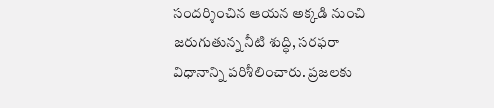సందర్శించిన ఆయన అక్కడి నుంచి జరుగుతున్న నీటి శుద్ధి, సరఫరా విధానాన్ని పరిశీలించారు. ప్రజలకు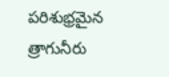పరిశుభ్రమైన త్రాగునీరు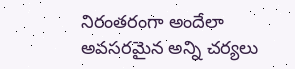నిరంతరంగా అందేలా అవసరమైన అన్ని చర్యలు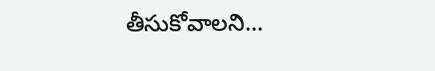తీసుకోవాలని...